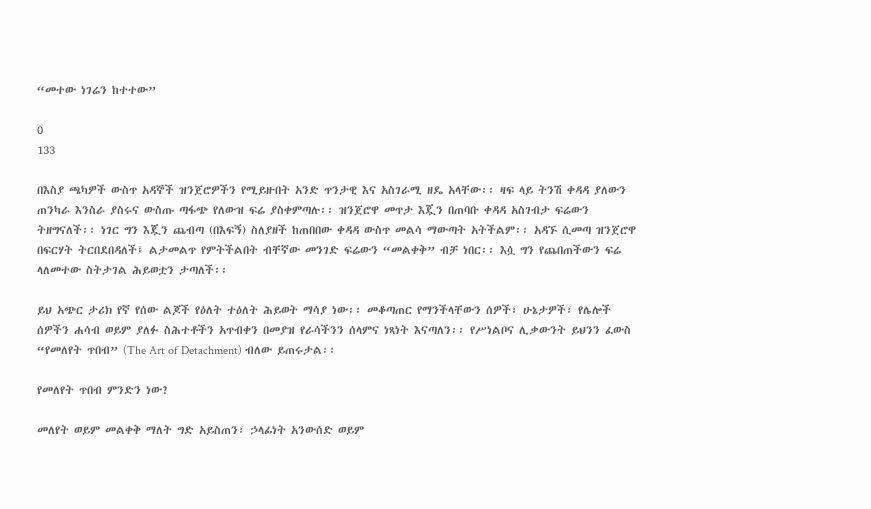“መተው ነገሬን ከተተው”

0
133

በእስያ ጫካዎች ውስጥ አዳኞች ዝንጀሮዎችን የሚይዙበት አንድ ጥንታዊ እና አስገራሚ ዘዴ አላቸው፡፡ ዛፍ ላይ ትንሽ ቀዳዳ ያለውን ጠንካራ እንስራ ያስሩና ውስጡ ጣፋጭ የለውዝ ፍሬ ያስቀምጣሉ፡፡ ዝንጀሮዋ መጥታ እጇን በጠባቡ ቀዳዳ አስገብታ ፍሬውን ትዘግናለች፡፡ ነገር ግን እጇን ጨብጣ (በእፍኝ) ስለያዘች ከጠበበው ቀዳዳ ውስጥ መልሳ ማውጣት አትችልም፡፡ አዳኙ ሲመጣ ዝንጀሮዋ በፍርሃት ትርበደበዳለች፤ ልታመልጥ የምትችልበት ብቸኛው መንገድ ፍሬውን “መልቀቅ” ብቻ ነበር፡፡ እሷ ግን የጨበጠችውን ፍሬ ላለመተው ስትታገል ሕይወቷን ታጣለች፡፡

ይህ አጭር ታሪክ የኛ የሰው ልጆች የዕለት ተዕለት ሕይወት ማሳያ ነው፡፡ መቆጣጠር የማንችላቸውን ሰዎች፣ ሁኔታዎች፣ የሌሎች ሰዎችን ሐሳብ ወይም ያለፉ ስሕተቶችን አጥብቀን በመያዝ የራሳችንን ሰላምና ነጻነት እናጣለን፡፡ የሥነልቦና ሊቃውንት ይህንን ፈውስ “የመለየት ጥበብ” (The Art of Detachment) ብለው ይጠሩታል፡፡

የመለየት ጥበብ ምንድን ነው?

መለየት ወይም መልቀቅ ማለት ግድ አይስጠን፣ ኃላፊነት አንውሰድ ወይም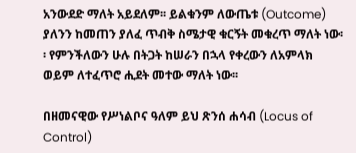አንውደድ ማለት አይደለም፡፡ ይልቁንም ለውጤቱ (Outcome) ያለንን ከመጠን ያለፈ ጥብቅ ስሜታዊ ቁርኝት መቁረጥ ማለት ነው፡፡ የምንችለውን ሁሉ በትጋት ከሠራን በኋላ የቀረውን ለአምላክ ወይም ለተፈጥሮ ሒደት መተው ማለት ነው፡፡

በዘመናዊው የሥነልቦና ዓለም ይህ ጽንሰ ሐሳብ (Locus of Control)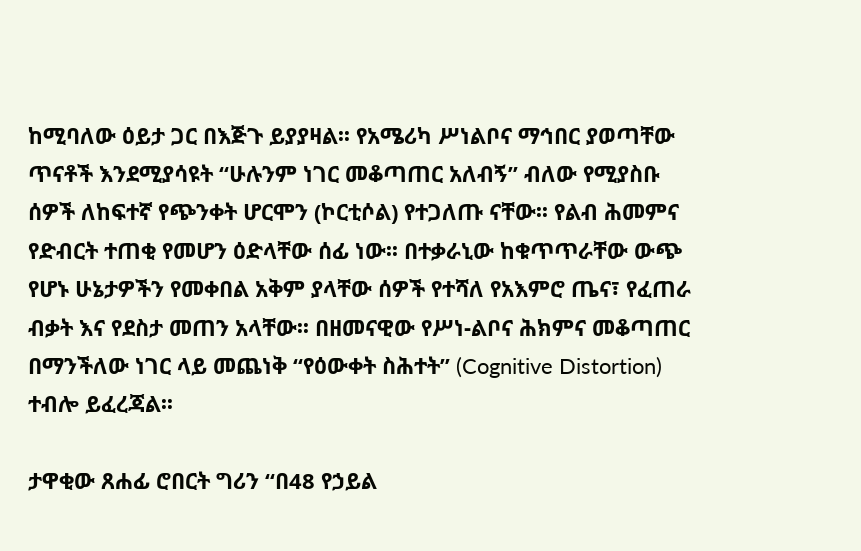ከሚባለው ዕይታ ጋር በእጅጉ ይያያዛል፡፡ የአሜሪካ ሥነልቦና ማኅበር ያወጣቸው ጥናቶች እንደሚያሳዩት “ሁሉንም ነገር መቆጣጠር አለብኝ” ብለው የሚያስቡ ሰዎች ለከፍተኛ የጭንቀት ሆርሞን (ኮርቲሶል) የተጋለጡ ናቸው፡፡ የልብ ሕመምና የድብርት ተጠቂ የመሆን ዕድላቸው ሰፊ ነው፡፡ በተቃራኒው ከቁጥጥራቸው ውጭ የሆኑ ሁኔታዎችን የመቀበል አቅም ያላቸው ሰዎች የተሻለ የአእምሮ ጤና፣ የፈጠራ ብቃት እና የደስታ መጠን አላቸው፡፡ በዘመናዊው የሥነ-ልቦና ሕክምና መቆጣጠር በማንችለው ነገር ላይ መጨነቅ “የዕውቀት ስሕተት” (Cognitive Distortion) ተብሎ ይፈረጃል፡፡

ታዋቂው ጸሐፊ ሮበርት ግሪን “በ48 የኃይል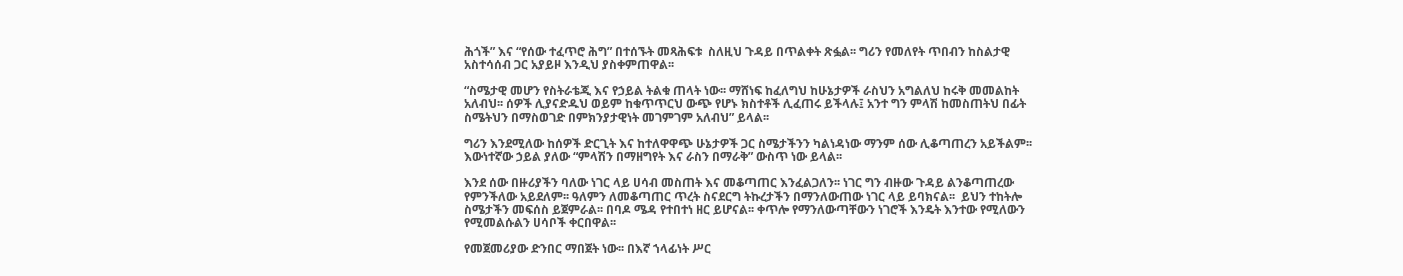ሕጎች” እና “የሰው ተፈጥሮ ሕግ” በተሰኙት መጻሕፍቱ  ስለዚህ ጉዳይ በጥልቀት ጽፏል፡፡ ግሪን የመለየት ጥበብን ከስልታዊ አስተሳሰብ ጋር አያይዞ እንዲህ ያስቀምጠዋል፡፡

“ስሜታዊ መሆን የስትራቴጂ እና የኃይል ትልቁ ጠላት ነው፡፡ ማሸነፍ ከፈለግህ ከሁኔታዎች ራስህን አግልለህ ከሩቅ መመልከት አለብህ፡፡ ሰዎች ሊያናድዱህ ወይም ከቁጥጥርህ ውጭ የሆኑ ክስተቶች ሊፈጠሩ ይችላሉ፤ አንተ ግን ምላሽ ከመስጠትህ በፊት ስሜትህን በማስወገድ በምክንያታዊነት መገምገም አለብህ” ይላል፡፡

ግሪን እንደሚለው ከሰዎች ድርጊት እና ከተለዋዋጭ ሁኔታዎች ጋር ስሜታችንን ካልነዳነው ማንም ሰው ሊቆጣጠረን አይችልም፡፡ እውነተኛው ኃይል ያለው “ምላሽን በማዘግየት እና ራስን በማራቅ” ውስጥ ነው ይላል፡፡

እንደ ሰው በዙሪያችን ባለው ነገር ላይ ሀሳብ መስጠት እና መቆጣጠር እንፈልጋለን፡፡ ነገር ግን ብዙው ጉዳይ ልንቆጣጠረው የምንችለው አይደለም፡፡ ዓለምን ለመቆጣጠር ጥረት ስናደርግ ትኩረታችን በማንለውጠው ነገር ላይ ይባክናል፡፡  ይህን ተከትሎ ስሜታችን መፍሰስ ይጀምራል፡፡ በባዶ ሜዳ የተበተነ ዘር ይሆናል፡፡ ቀጥሎ የማንለውጣቸውን ነገሮች እንዴት እንተው የሚለውን የሚመልሱልን ሀሳቦች ቀርበዋል፡፡

የመጀመሪያው ድንበር ማበጀት ነው፡፡ በእኛ ኀላፊነት ሥር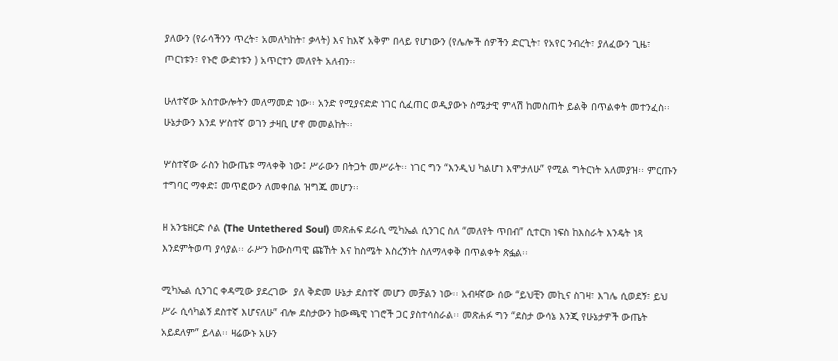ያለውን (የራሳችንን ጥረት፣ አመለካከት፣ ቃላት) እና ከእኛ አቅም በላይ የሆነውን (የሌሎች ሰዎችን ድርጊት፣ የአየር ንብረት፣ ያለፈውን ጊዜ፣ ጦርነቱን፣ የኑሮ ውድነቱን ) አጥርተን መለየት አለብን፡፡

ሁለተኛው አስተውሎትን መለማመድ ነው፡፡ አንድ የሚያናድድ ነገር ሲፈጠር ወዲያውኑ ስሜታዊ ምላሽ ከመስጠት ይልቅ በጥልቀት መተንፈስ፡፡ ሁኔታውን እንደ ሦስተኛ ወገን ታዛቢ ሆኖ መመልከት፡፡

ሦስተኛው ራስን ከውጤቱ ማላቀቅ ነው፤ ሥራውን በትጋት መሥራት፡፡ ነገር ግን “እንዲህ ካልሆነ እሞታለሁ” የሚል ግትርነት አለመያዝ፡፡ ምርጡን ተግባር ማቀድ፤ መጥፎውን ለመቀበል ዝግጁ መሆን፡፡

ዘ አንቴዘርድ ሶል (The Untethered Soul) መጽሐፍ ደራሲ ሚካኤል ሲንገር ስለ “መለየት ጥበብ” ሲተርክ ነፍስ ከእስራት እንዴት ነጻ እንደምትወጣ ያሳያል፡፡ ራሥን ከውስጣዊ ጩኸት እና ከስሜት እስረኝነት ስለማላቀቅ በጥልቀት ጽፏል፡፡

ሚካኤል ሲንገር ቀዳሚው ያደረገው  ያለ ቅድመ ሁኔታ ደስተኛ መሆን መቻልን ነው፡፡ አብዛኛው ሰው “ይህቺን መኪና ስገዛ፣ እገሌ ሲወደኝ፣ ይህ ሥራ ሲሳካልኝ ደስተኛ እሆናለሁ” ብሎ ደስታውን ከውጫዊ ነገሮች ጋር ያስተሳስራል፡፡ መጽሐፉ ግን “ደስታ ውሳኔ እንጂ የሁኔታዎች ውጤት አይደለም” ይላል፡፡ ዛሬውኑ አሁን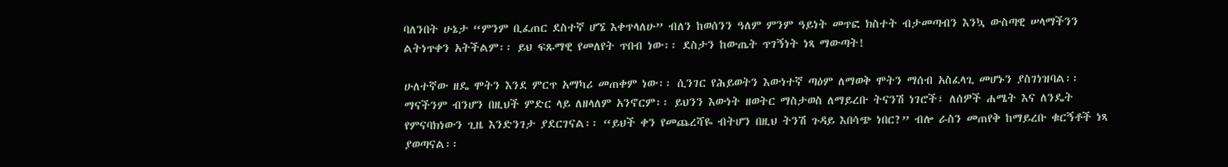ባለንበት ሁኔታ “ምንም ቢፈጠር ደስተኛ ሆኜ እቀጥላለሁ” ብለን ከወሰንን ዓለም ምንም ዓይነት መጥፎ ክስተት ብታመጣብን እንኳ ውስጣዊ ሠላማችንን ልትነጥቀን አትችልም፡፡ ይህ ፍጹማዊ የመለየት ጥበብ ነው፡፡ ደስታን ከውጤት ጥገኝነት ነጻ ማውጣት!

ሁለተኛው ዘዴ ሞትን እንደ ምርጥ አማካሪ መጠቀም ነው፡፡ ሲንገር የሕይወትን እውነተኛ ጣዕም ለማወቅ ሞትን ማሰብ አስፈላጊ መሆኑን ያስገነዝባል፡፡ ማናችንም ብንሆን በዚህች ምድር ላይ ለዘላለም አንኖርም፡፡ ይህንን እውነት ዘወትር ማስታወስ ለማይረቡ ትናንሽ ነገሮች፣ ለሰዎች ሐሜት እና ለንዴት የምናባክነውን ጊዜ እንድንገታ ያደርገናል፡፡ “ይህች ቀን የመጨረሻዬ ብትሆን በዚህ ትንሽ ጉዳይ እበሳጭ ነበር?” ብሎ ራስን መጠየቅ ከማይረቡ ቁርኝቶች ነጻ ያወጣናል፡፡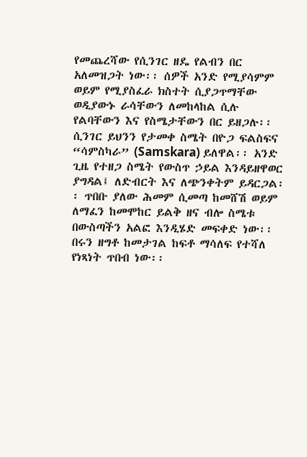የመጨረሻው የሲንገር ዘዴ የልብን በር አለመዝጋት ነው፡፡ ሰዎች አንድ የሚያሳምም ወይም የሚያስፈራ ክስተት ሲያጋጥማቸው ወዲያውኑ ራሳቸውን ለመከላከል ሲሉ የልባቸውን እና የስሜታቸውን በር ይዘጋሉ፡፡ ሲንገር ይህንን የታመቀ ስሜት በዮጋ ፍልስፍና “ሳምስካራ” (Samskara) ይለዋል፡፡ አንድ ጊዜ የተዘጋ ስሜት የውስጥ ኃይል እንዳይዘዋወር ያግዳል፤ ለድብርት እና ለጭንቀትም ይዳርጋል፡፡ ጥበቡ ያለው ሕመም ሲመጣ ከመሸሽ ወይም ለማፈን ከመሞከር ይልቅ ዘና ብሎ ስሜቱ በውስጣችን አልፎ እንዲሄድ መፍቀድ ነው፡፡ በሩን ዘግቶ ከመታገል ከፍቶ ማሳለፍ የተሻለ የነጻነት ጥበብ ነው፡፡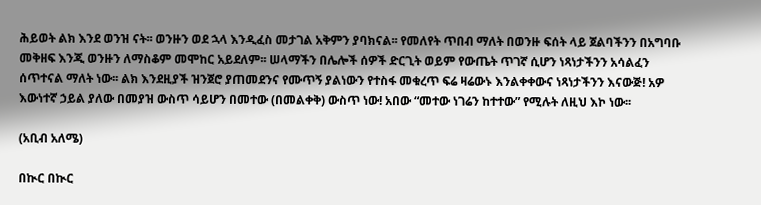ሕይወት ልክ እንደ ወንዝ ናት፡፡ ወንዙን ወደ ኋላ እንዲፈስ መታገል አቅምን ያባክናል፡፡ የመለየት ጥበብ ማለት በወንዙ ፍሰት ላይ ጀልባችንን በአግባቡ መቅዘፍ እንጂ ወንዙን ለማስቆም መሞከር አይደለም፡፡ ሠላማችን በሌሎች ሰዎች ድርጊት ወይም የውጤት ጥገኛ ሲሆን ነጻነታችንን አሳልፈን ሰጥተናል ማለት ነው፡፡ ልክ እንደዚያች ዝንጀሮ ያጠመደንና የሙጥኝ ያልነውን የተስፋ መቁረጥ ፍሬ ዛሬውኑ እንልቀቀውና ነጻነታችንን እናውጅ! አዎ እውነተኛ ኃይል ያለው በመያዝ ውስጥ ሳይሆን በመተው (በመልቀቅ) ውስጥ ነው! አበው “መተው ነገሬን ከተተው” የሚሉት ለዚህ እኮ ነው፡፡

(አቢብ አለሜ)

በኲር በኲር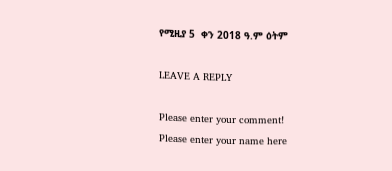የሚዚያ 5  ቀን 2018 ዓ.ም ዕትም

LEAVE A REPLY

Please enter your comment!
Please enter your name here